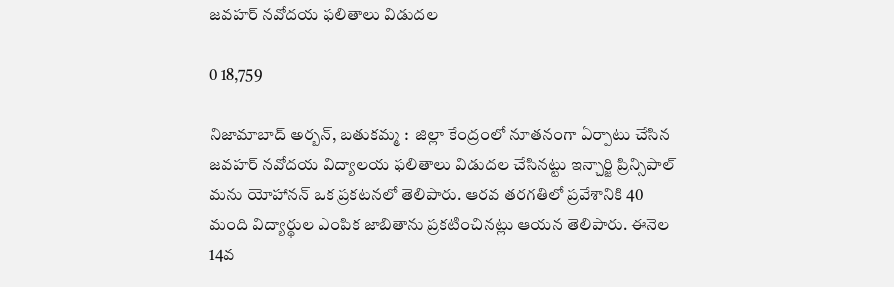జవహర్ నవోదయ ఫలితాలు విడుదల

0 18,759

నిజామాబాద్ అర్బన్, బతుకమ్మ :  జిల్లా కేంద్రంలో నూతనంగా ఏర్పాటు చేసిన జవహర్ నవోదయ విద్యాలయ ఫలితాలు విడుదల చేసినట్టు ఇన్చార్జి ప్రిన్సిపాల్ మను యోహానన్ ఒక ప్రకటనలో తెలిపారు. ఆరవ తరగతిలో ప్రవేశానికి 40 మంది విద్యార్థుల ఎంపిక జాబితాను ప్రకటించినట్లు ఆయన తెలిపారు. ఈనెల 14వ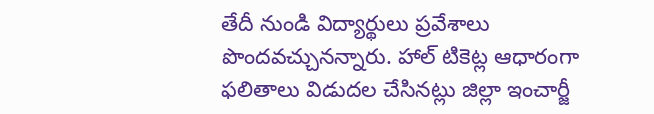తేదీ నుండి విద్యార్థులు ప్రవేశాలు పొందవచ్చునన్నారు. హాల్ టికెట్ల ఆధారంగా ఫలితాలు విడుదల చేసినట్లు జిల్లా ఇంచార్జీ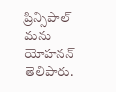ప్రిన్సిపాల్ మను యోహనన్ తెలిపారు.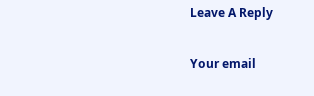Leave A Reply

Your email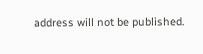address will not be published.